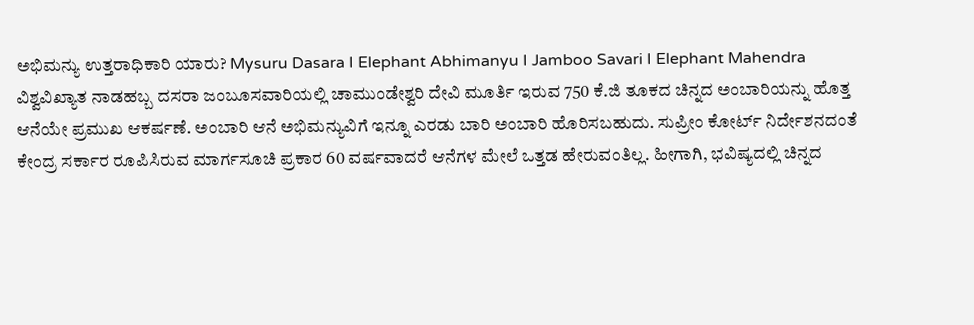ಅಭಿಮನ್ಯು ಉತ್ತರಾಧಿಕಾರಿ ಯಾರು? Mysuru Dasara I Elephant Abhimanyu I Jamboo Savari I Elephant Mahendra
ವಿಶ್ವವಿಖ್ಯಾತ ನಾಡಹಬ್ಬ ದಸರಾ ಜಂಬೂಸವಾರಿಯಲ್ಲಿ ಚಾಮುಂಡೇಶ್ವರಿ ದೇವಿ ಮೂರ್ತಿ ಇರುವ 750 ಕೆ.ಜಿ ತೂಕದ ಚಿನ್ನದ ಅಂಬಾರಿಯನ್ನು ಹೊತ್ತ ಆನೆಯೇ ಪ್ರಮುಖ ಆಕರ್ಷಣೆ. ಅಂಬಾರಿ ಆನೆ ಅಭಿಮನ್ಯುವಿಗೆ ಇನ್ನೂ ಎರಡು ಬಾರಿ ಅಂಬಾರಿ ಹೊರಿಸಬಹುದು. ಸುಪ್ರೀಂ ಕೋರ್ಟ್ ನಿರ್ದೇಶನದಂತೆ ಕೇಂದ್ರ ಸರ್ಕಾರ ರೂಪಿಸಿರುವ ಮಾರ್ಗಸೂಚಿ ಪ್ರಕಾರ 60 ವರ್ಷವಾದರೆ ಆನೆಗಳ ಮೇಲೆ ಒತ್ತಡ ಹೇರುವಂತಿಲ್ಲ. ಹೀಗಾಗಿ, ಭವಿಷ್ಯದಲ್ಲಿ ಚಿನ್ನದ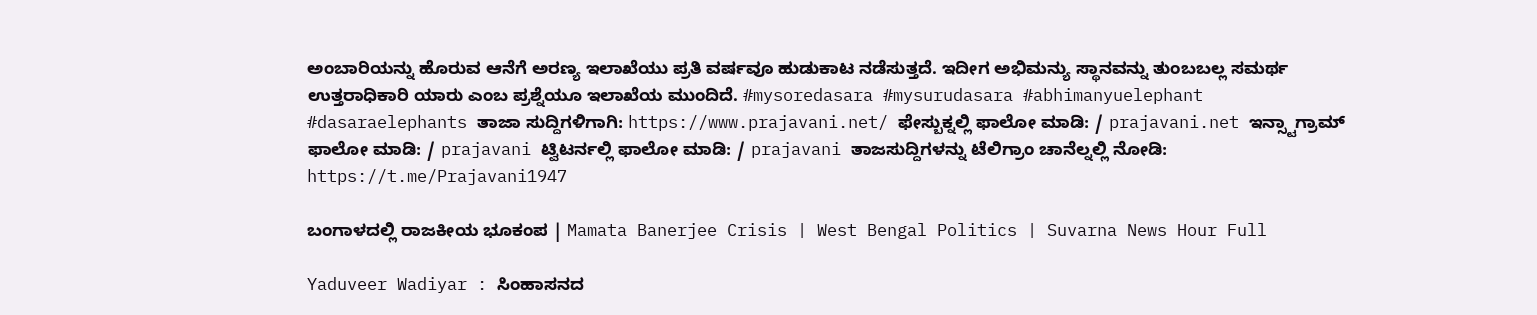ಅಂಬಾರಿಯನ್ನು ಹೊರುವ ಆನೆಗೆ ಅರಣ್ಯ ಇಲಾಖೆಯು ಪ್ರತಿ ವರ್ಷವೂ ಹುಡುಕಾಟ ನಡೆಸುತ್ತದೆ. ಇದೀಗ ಅಭಿಮನ್ಯು ಸ್ಥಾನವನ್ನು ತುಂಬಬಲ್ಲ ಸಮರ್ಥ ಉತ್ತರಾಧಿಕಾರಿ ಯಾರು ಎಂಬ ಪ್ರಶ್ನೆಯೂ ಇಲಾಖೆಯ ಮುಂದಿದೆ. #mysoredasara #mysurudasara #abhimanyuelephant #dasaraelephants ತಾಜಾ ಸುದ್ದಿಗಳಿಗಾಗಿ: https://www.prajavani.net/ ಫೇಸ್ಬುಕ್ನಲ್ಲಿ ಫಾಲೋ ಮಾಡಿ: / prajavani.net ಇನ್ಸ್ಟಾಗ್ರಾಮ್ ಫಾಲೋ ಮಾಡಿ: / prajavani ಟ್ವಿಟರ್ನಲ್ಲಿ ಫಾಲೋ ಮಾಡಿ: / prajavani ತಾಜಸುದ್ದಿಗಳನ್ನು ಟೆಲಿಗ್ರಾಂ ಚಾನೆಲ್ನಲ್ಲಿ ನೋಡಿ: https://t.me/Prajavani1947

ಬಂಗಾಳದಲ್ಲಿ ರಾಜಕೀಯ ಭೂಕಂಪ | Mamata Banerjee Crisis | West Bengal Politics | Suvarna News Hour Full

Yaduveer Wadiyar : ಸಿಂಹಾಸನದ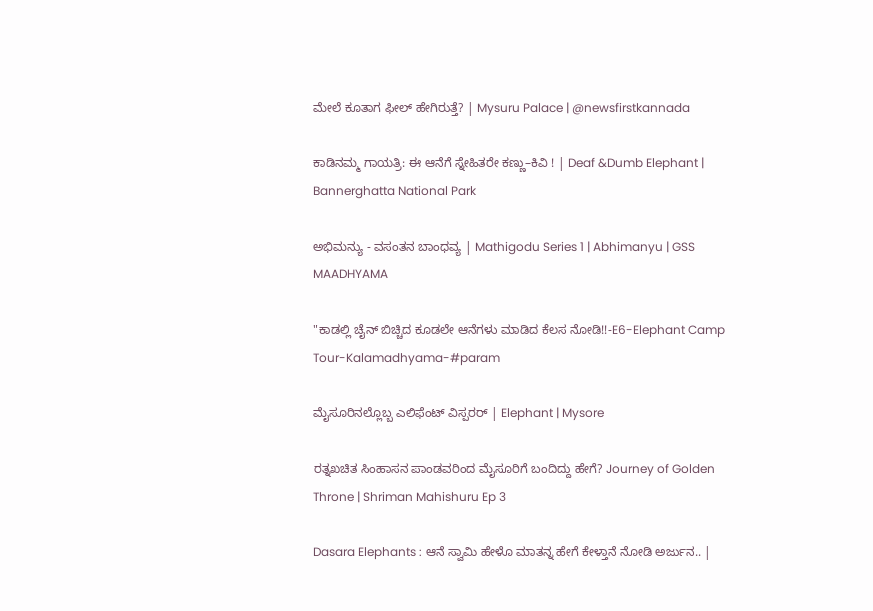ಮೇಲೆ ಕೂತಾಗ ಫೀಲ್ ಹೇಗಿರುತ್ತೆ? | Mysuru Palace | @newsfirstkannada

ಕಾಡಿನಮ್ಮ ಗಾಯತ್ರಿ: ಈ ಆನೆಗೆ ಸ್ನೇಹಿತರೇ ಕಣ್ಣು–ಕಿವಿ ! | Deaf &Dumb Elephant | Bannerghatta National Park

ಅಭಿಮನ್ಯು - ವಸಂತನ ಬಾಂಧವ್ಯ | Mathigodu Series 1 | Abhimanyu | GSS MAADHYAMA

"ಕಾಡಲ್ಲಿ ಚೈನ್ ಬಿಚ್ಚಿದ ಕೂಡಲೇ ಆನೆಗಳು ಮಾಡಿದ ಕೆಲಸ ನೋಡಿ!!-E6-Elephant Camp Tour-Kalamadhyama-#param

ಮೈಸೂರಿನಲ್ಲೊಬ್ಬ ಎಲಿಫೆಂಟ್ ವಿಸ್ಪರರ್ | Elephant | Mysore

ರತ್ನಖಚಿತ ಸಿಂಹಾಸನ ಪಾಂಡವರಿಂದ ಮೈಸೂರಿಗೆ ಬಂದಿದ್ದು ಹೇಗೆ? Journey of Golden Throne | Shriman Mahishuru Ep 3

Dasara Elephants : ಆನೆ ಸ್ವಾಮಿ ಹೇಳೊ ಮಾತನ್ನ ಹೇಗೆ ಕೇಳ್ತಾನೆ ನೋಡಿ ಅರ್ಜುನ.. |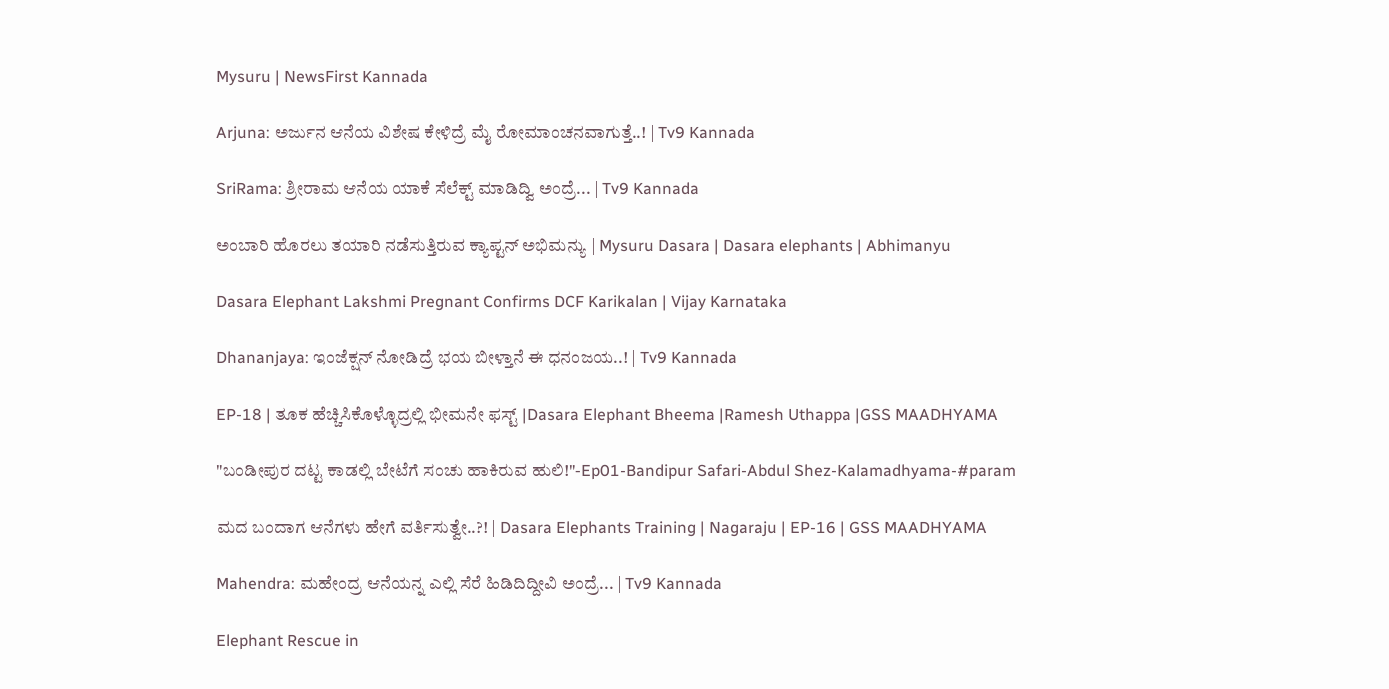Mysuru | NewsFirst Kannada

Arjuna: ಅರ್ಜುನ ಆನೆಯ ವಿಶೇಷ ಕೇಳಿದ್ರೆ ಮೈ ರೋಮಾಂಚನವಾಗುತ್ತೆ..! | Tv9 Kannada

SriRama: ಶ್ರೀರಾಮ ಆನೆಯ ಯಾಕೆ ಸೆಲೆಕ್ಟ್ ಮಾಡಿದ್ವಿ ಅಂದ್ರೆ... | Tv9 Kannada

ಅಂಬಾರಿ ಹೊರಲು ತಯಾರಿ ನಡೆಸುತ್ತಿರುವ ಕ್ಯಾಪ್ಟನ್ ಅಭಿಮನ್ಯು | Mysuru Dasara | Dasara elephants | Abhimanyu

Dasara Elephant Lakshmi Pregnant Confirms DCF Karikalan | Vijay Karnataka

Dhananjaya: ಇಂಜೆಕ್ಷನ್ ನೋಡಿದ್ರೆ ಭಯ ಬೀಳ್ತಾನೆ ಈ ಧನಂಜಯ..! | Tv9 Kannada

EP-18 | ತೂಕ ಹೆಚ್ಚಿಸಿಕೊಳ್ಳೊದ್ರಲ್ಲಿ ಭೀಮನೇ ಫಸ್ಟ್ |Dasara Elephant Bheema |Ramesh Uthappa |GSS MAADHYAMA

"ಬಂಡೀಪುರ ದಟ್ಟ ಕಾಡಲ್ಲಿ ಬೇಟೆಗೆ ಸಂಚು ಹಾಕಿರುವ ಹುಲಿ!"-Ep01-Bandipur Safari-Abdul Shez-Kalamadhyama-#param

ಮದ ಬಂದಾಗ ಆನೆಗಳು ಹೇಗೆ ವರ್ತಿಸುತ್ವೇ..?! | Dasara Elephants Training | Nagaraju | EP-16 | GSS MAADHYAMA

Mahendra: ಮಹೇಂದ್ರ ಆನೆಯನ್ನ ಎಲ್ಲಿ ಸೆರೆ ಹಿಡಿದಿದ್ದೀವಿ ಅಂದ್ರೆ... | Tv9 Kannada

Elephant Rescue in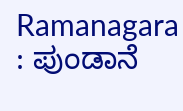Ramanagara : ಪುಂಡಾನೆ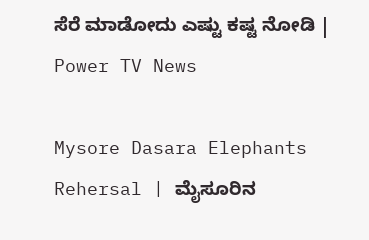ಸೆರೆ ಮಾಡೋದು ಎಷ್ಟು ಕಷ್ಟ ನೋಡಿ | Power TV News

Mysore Dasara Elephants Rehersal | ಮೈಸೂರಿನ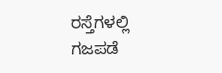ರಸ್ತೆಗಳಲ್ಲಿ ಗಜಪಡೆ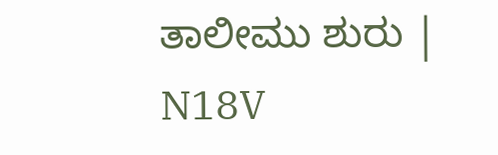ತಾಲೀಮು ಶುರು | N18V